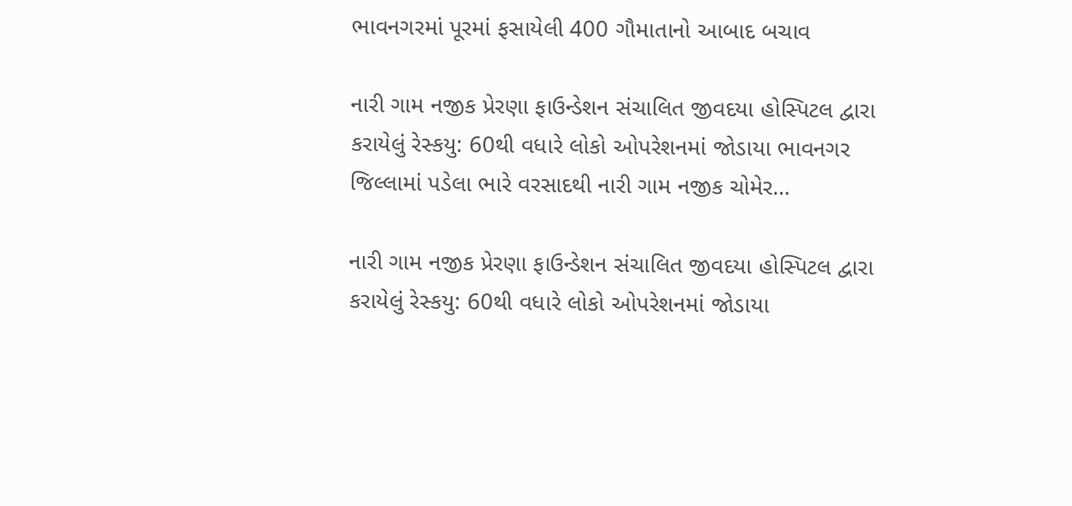ભાવનગરમાં પૂરમાં ફસાયેલી 400 ગૌમાતાનો આબાદ બચાવ

નારી ગામ નજીક પ્રેરણા ફાઉન્ડેશન સંચાલિત જીવદયા હોસ્પિટલ દ્વારા કરાયેલું રેસ્કયુ: 60થી વધારે લોકો ઓપરેશનમાં જોડાયા ભાવનગર જિલ્લામાં પડેલા ભારે વરસાદથી નારી ગામ નજીક ચોમેર…

નારી ગામ નજીક પ્રેરણા ફાઉન્ડેશન સંચાલિત જીવદયા હોસ્પિટલ દ્વારા કરાયેલું રેસ્કયુ: 60થી વધારે લોકો ઓપરેશનમાં જોડાયા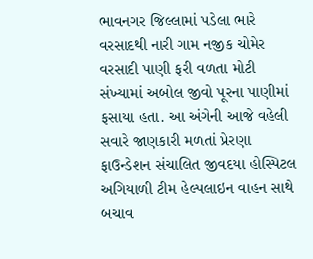ભાવનગર જિલ્લામાં પડેલા ભારે વરસાદથી નારી ગામ નજીક ચોમેર વરસાદી પાણી ફરી વળતા મોટી સંખ્યામાં અબોલ જીવો પૂરના પાણીમાં ફસાયા હતા. આ અંગેની આજે વહેલી સવારે જાણકારી મળતાં પ્રેરણા ફાઉન્ડેશન સંચાલિત જીવદયા હોસ્પિટલ અગિયાળી ટીમ હેલ્પલાઇન વાહન સાથે બચાવ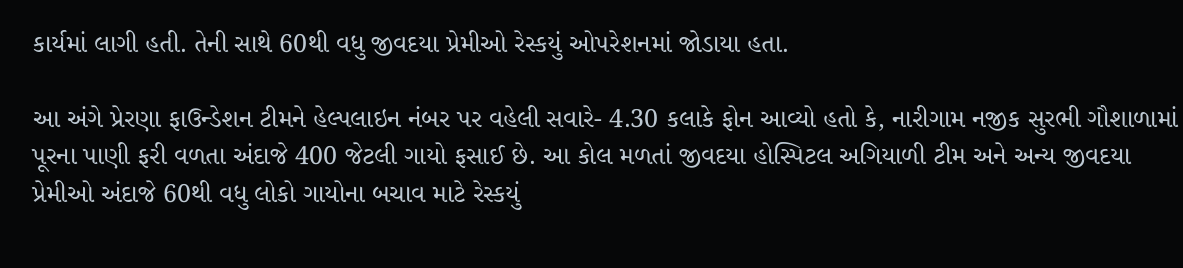કાર્યમાં લાગી હતી. તેની સાથે 60થી વધુ જીવદયા પ્રેમીઓ રેસ્કયું ઓપરેશનમાં જોડાયા હતા.

આ અંગે પ્રેરણા ફાઉન્ડેશન ટીમને હેલ્પલાઇન નંબર પર વહેલી સવારે- 4.30 કલાકે ફોન આવ્યો હતો કે, નારીગામ નજીક સુરભી ગૌશાળામાં પૂરના પાણી ફરી વળતા અંદાજે 400 જેટલી ગાયો ફસાઈ છે. આ કોલ મળતાં જીવદયા હોસ્પિટલ અગિયાળી ટીમ અને અન્ય જીવદયા પ્રેમીઓ અંદાજે 60થી વધુ લોકો ગાયોના બચાવ માટે રેસ્કયું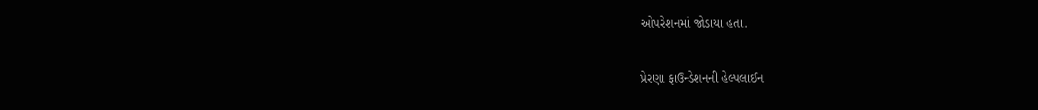ઓપરેશનમાં જોડાયા હતા.

પ્રેરણા ફાઉન્ડેશનની હેલ્પલાઈન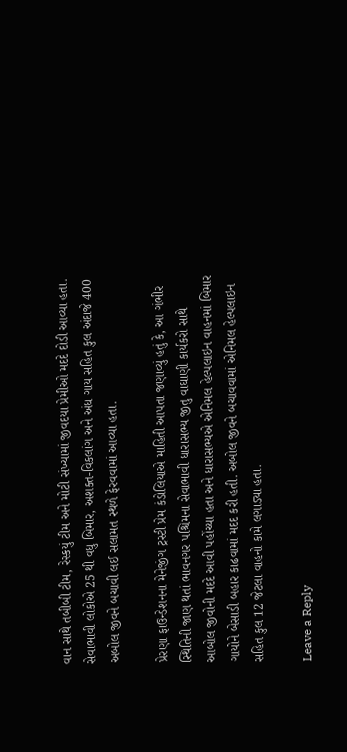વાન સાથે તબીબી ટીમ, રેસ્કયું ટીમ અને મોટી સંખ્યામાં જીવદયા પ્રેમીઓ મદદે દોડી આવ્યા હતા. સેવાભાવી લોકોએ 25 થી વધુ બિમાર, અશક્ત-વિકલાંગ અને અંધ ગાય સહિત કુલ અંદાજે 400 અબોલ જીવને બચાવી લઈ સલામત સ્થળે ફેરવવામાં આવ્યા હતા.

પ્રેરણા ફાઉન્ડેશનના મેનેજીંગ ટ્રસ્ટી પ્રેમ કંડોલિયાએ માહિતી આપતા જણાવ્યું હતું કે, આ ગંભીર સ્થિતિની જાણ થતાં ભાવનગર પશ્ચિમના સેવાભાવી ધારાસભ્ય જીતુ વાઘાણી કાર્યકરો સાથે આબોલ જીવોની મદદે આવી પહોંચ્યા હતા અને ધારાસભ્યએ એનિમલ હેલ્પલાઇન વાહનમાં બિમાર ગાયોને બેસાડી બહાર કાઢવામાં મદદ કરી હતી. અબોલ જીવને બચાવવામાં એનિમલ હેલ્પલાઇન સહિત કુલ 12 જેટલા વાહનો કામે લગાડ્યા હતા.

Leave a Reply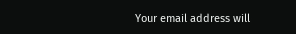Your email address will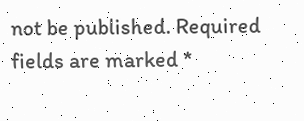not be published. Required fields are marked *